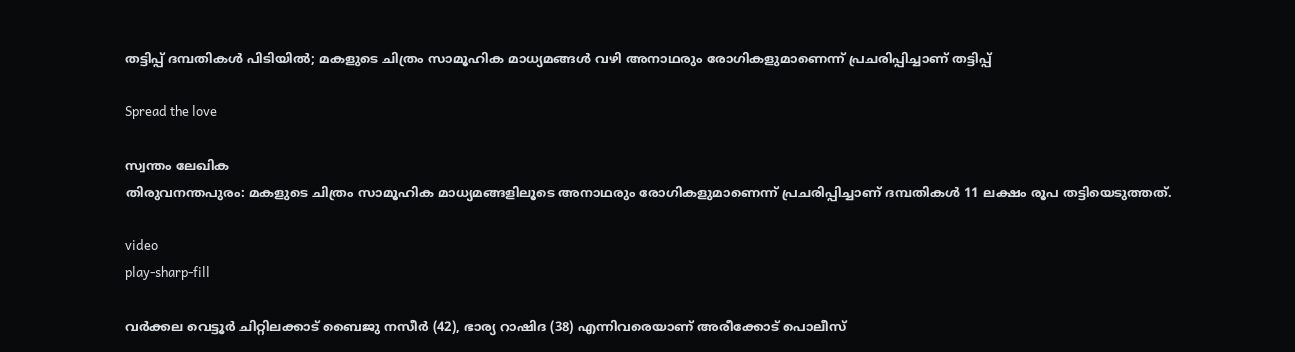തട്ടിപ്പ് ദമ്പതികൾ പിടിയിൽ; മകളുടെ ചിത്രം സാമൂഹിക മാധ്യമങ്ങള്‍ വഴി അനാഥരും രോഗികളുമാണെന്ന് പ്രചരിപ്പിച്ചാണ് തട്ടിപ്പ്

Spread the love

സ്വന്തം ലേഖിക
തിരുവനന്തപുരം: മകളുടെ ചിത്രം സാമൂഹിക മാധ്യമങ്ങളിലൂടെ അനാഥരും രോഗികളുമാണെന്ന് പ്രചരിപ്പിച്ചാണ് ദമ്പതികൾ 11 ലക്ഷം രൂപ തട്ടിയെടുത്തത്.

video
play-sharp-fill

വര്‍ക്കല വെട്ടൂര്‍ ചിറ്റിലക്കാട് ബൈജു നസീര്‍ (42), ഭാര്യ റാഷിദ (38) എന്നിവരെയാണ് അരീക്കോട് പൊലീസ്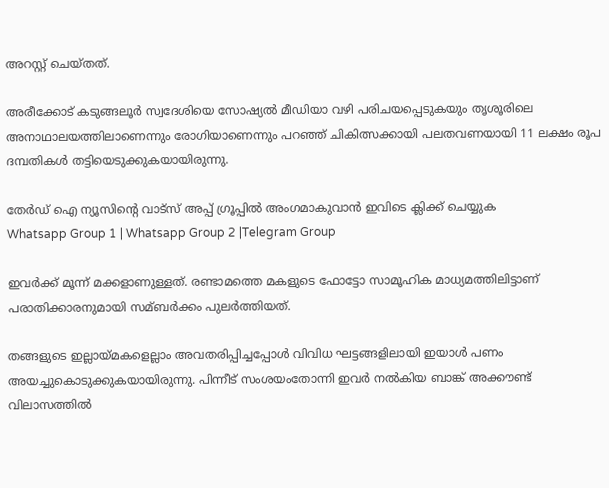അറസ്റ്റ് ചെയ്തത്.

അരീക്കോട് കടുങ്ങലൂര്‍ സ്വദേശിയെ സോഷ്യല്‍ മീഡിയാ വഴി പരിചയപ്പെടുകയും തൃശൂരിലെ അനാഥാലയത്തിലാണെന്നും രോഗിയാണെന്നും പറഞ്ഞ് ചികിത്സക്കായി പലതവണയായി 11 ലക്ഷം രൂപ ദമ്പതികൾ തട്ടിയെടുക്കുകയായിരുന്നു.

തേർഡ് ഐ ന്യൂസിന്റെ വാട്സ് അപ്പ് ഗ്രൂപ്പിൽ അംഗമാകുവാൻ ഇവിടെ ക്ലിക്ക് ചെയ്യുക
Whatsapp Group 1 | Whatsapp Group 2 |Telegram Group

ഇവര്‍ക്ക് മൂന്ന് മക്കളാണുള്ളത്. രണ്ടാമത്തെ മകളുടെ ഫോട്ടോ സാമൂഹിക മാധ്യമത്തിലിട്ടാണ് പരാതിക്കാരനുമായി സമ്ബര്‍ക്കം പുലര്‍ത്തിയത്.

തങ്ങളുടെ ഇല്ലായ്മകളെല്ലാം അവതരിപ്പിച്ചപ്പോള്‍ വിവിധ ഘട്ടങ്ങളിലായി ഇയാള്‍ പണം അയച്ചുകൊടുക്കുകയായിരുന്നു. പിന്നീട് സംശയംതോന്നി ഇവര്‍ നല്‍കിയ ബാങ്ക് അക്കൗണ്ട് വിലാസത്തില്‍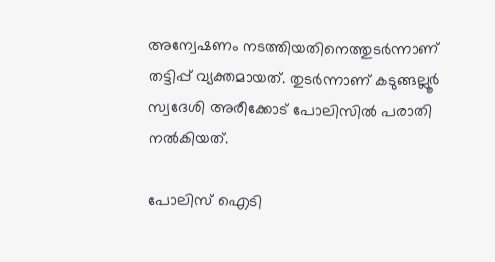അന്വേഷണം നടത്തിയതിനെത്തുടര്‍ന്നാണ് തട്ടിപ്പ് വ്യക്തമായത്. തുടര്‍ന്നാണ് കടുങ്ങല്ലൂര്‍ സ്വദേശി അരീക്കോട് പോലിസില്‍ പരാതി നല്‍കിയത്.

പോലിസ് ഐടി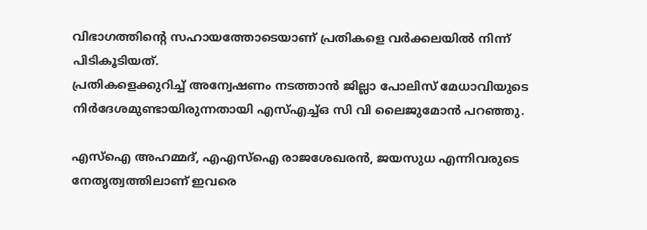വിഭാഗത്തിന്റെ സഹായത്തോടെയാണ് പ്രതികളെ വര്‍ക്കലയില്‍ നിന്ന് പിടികൂടിയത്.
പ്രതികളെക്കുറിച്ച്‌ അന്വേഷണം നടത്താന്‍ ജില്ലാ പോലിസ് മേധാവിയുടെ നിര്‍ദേശമുണ്ടായിരുന്നതായി എസ്‌എച്ച്‌ഒ സി വി ലൈജുമോന്‍ പറഞ്ഞു.

എസ്‌ഐ അഹമ്മദ്, എഎസ്‌ഐ രാജശേഖരന്‍, ജയസുധ എന്നിവരുടെ നേതൃത്വത്തിലാണ് ഇവരെ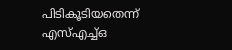പിടികൂടിയതെന്ന് എസ്‌എച്ച്‌ഒ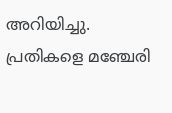അറിയിച്ചു. പ്രതികളെ മഞ്ചേരി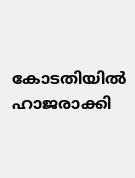കോടതിയില്‍ ഹാജരാക്കി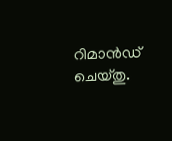റിമാന്‍ഡ് ചെയ്തു.